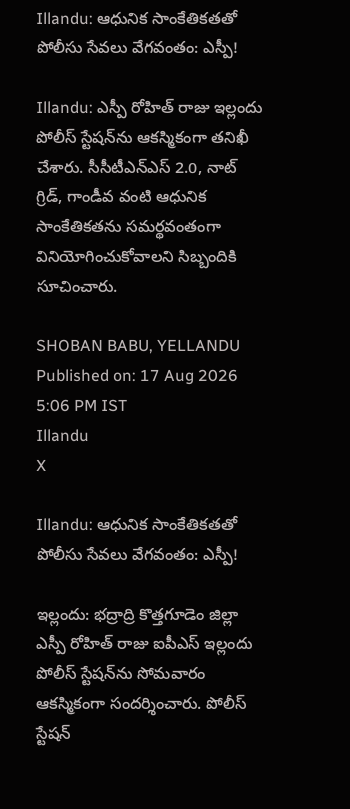Illandu: ఆధునిక సాంకేతికతతో పోలీసు సేవలు వేగవంతం: ఎస్పీ!

Illandu: ఎస్పీ రోహిత్ రాజు ఇల్లందు పోలీస్ స్టేషన్‌ను ఆకస్మికంగా తనిఖీ చేశారు. సీసీటీఎన్‌ఎస్ 2.0, నాట్ గ్రిడ్, గాండీవ వంటి ఆధునిక సాంకేతికతను సమర్థవంతంగా వినియోగించుకోవాలని సిబ్బందికి సూచించారు.

SHOBAN BABU, YELLANDU
Published on: 17 Aug 2026 5:06 PM IST
Illandu
X

Illandu: ఆధునిక సాంకేతికతతో పోలీసు సేవలు వేగవంతం: ఎస్పీ!

ఇల్లందు: భద్రాద్రి కొత్తగూడెం జిల్లా ఎస్పీ రోహిత్ రాజు ఐపీఎస్ ఇల్లందు పోలీస్ స్టేషన్‌ను సోమవారం ఆకస్మికంగా సందర్శించారు. పోలీస్ స్టేషన్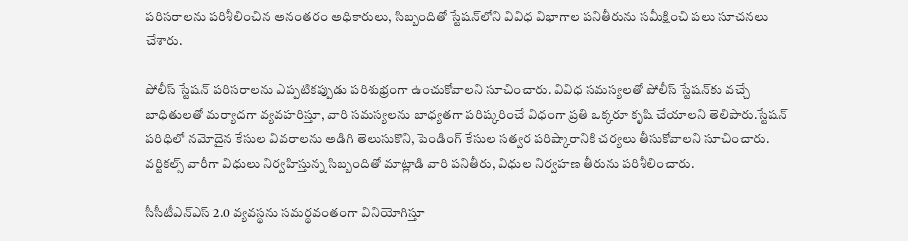పరిసరాలను పరిశీలించిన అనంతరం అధికారులు, సిబ్బందితో స్టేషన్‌లోని వివిధ విభాగాల పనితీరును సమీక్షించి పలు సూచనలు చేశారు.

పోలీస్ స్టేషన్ పరిసరాలను ఎప్పటికప్పుడు పరిశుభ్రంగా ఉంచుకోవాలని సూచించారు. వివిధ సమస్యలతో పోలీస్ స్టేషన్‌కు వచ్చే బాధితులతో మర్యాదగా వ్యవహరిస్తూ, వారి సమస్యలను బాధ్యతగా పరిష్కరించే విధంగా ప్రతి ఒక్కరూ కృషి చేయాలని తెలిపారు.స్టేషన్ పరిధిలో నమోదైన కేసుల వివరాలను అడిగి తెలుసుకొని, పెండింగ్ కేసుల సత్వర పరిష్కారానికి చర్యలు తీసుకోవాలని సూచించారు. వర్టికల్స్ వారీగా విధులు నిర్వహిస్తున్న సిబ్బందితో మాట్లాడి వారి పనితీరు, విధుల నిర్వహణ తీరును పరిశీలించారు.

సీసీటీఎన్ఎస్ 2.0 వ్యవస్థను సమర్థవంతంగా వినియోగిస్తూ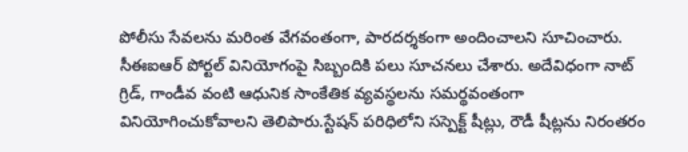పోలీసు సేవలను మరింత వేగవంతంగా, పారదర్శకంగా అందించాలని సూచించారు. సీఈఐఆర్ పోర్టల్ వినియోగంపై సిబ్బందికి పలు సూచనలు చేశారు. అదేవిధంగా నాట్ గ్రిడ్, గాండీవ వంటి ఆధునిక సాంకేతిక వ్యవస్థలను సమర్థవంతంగా వినియోగించుకోవాలని తెలిపారు.స్టేషన్ పరిధిలోని సస్పెక్ట్ షీట్లు, రౌడీ షీట్లను నిరంతరం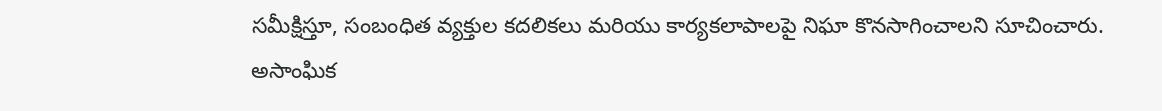సమీక్షిస్తూ, సంబంధిత వ్యక్తుల కదలికలు మరియు కార్యకలాపాలపై నిఘా కొనసాగించాలని సూచించారు. అసాంఘిక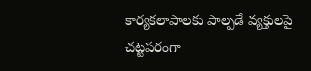కార్యకలాపాలకు పాల్పడే వ్యక్తులపై చట్టపరంగా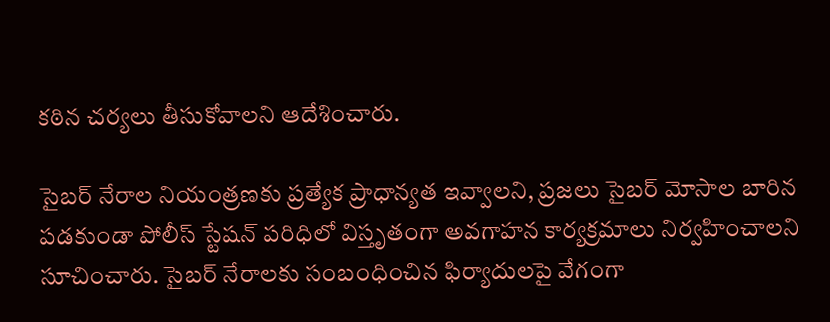కఠిన చర్యలు తీసుకోవాలని ఆదేశించారు.

సైబర్ నేరాల నియంత్రణకు ప్రత్యేక ప్రాధాన్యత ఇవ్వాలని, ప్రజలు సైబర్ మోసాల బారిన పడకుండా పోలీస్ స్టేషన్ పరిధిలో విస్తృతంగా అవగాహన కార్యక్రమాలు నిర్వహించాలని సూచించారు. సైబర్ నేరాలకు సంబంధించిన ఫిర్యాదులపై వేగంగా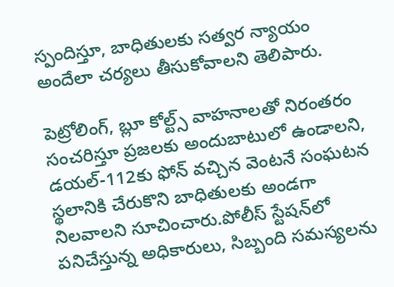స్పందిస్తూ, బాధితులకు సత్వర న్యాయం అందేలా చర్యలు తీసుకోవాలని తెలిపారు.

పెట్రోలింగ్, బ్లూ కోల్ట్స్ వాహనాలతో నిరంతరం సంచరిస్తూ ప్రజలకు అందుబాటులో ఉండాలని, డయల్-112కు ఫోన్ వచ్చిన వెంటనే సంఘటన స్థలానికి చేరుకొని బాధితులకు అండగా నిలవాలని సూచించారు.పోలీస్ స్టేషన్‌లో పనిచేస్తున్న అధికారులు, సిబ్బంది సమస్యలను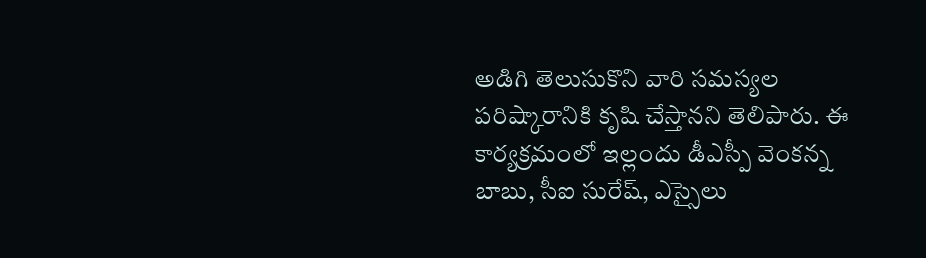అడిగి తెలుసుకొని వారి సమస్యల పరిష్కారానికి కృషి చేస్తానని తెలిపారు. ఈ కార్యక్రమంలో ఇల్లందు డీఎస్పీ వెంకన్న బాబు, సీఐ సురేష్, ఎస్సైలు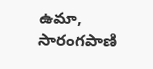ఉమా, సారంగపాణి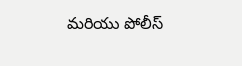మరియు పోలీస్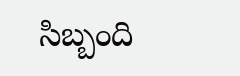సిబ్బంది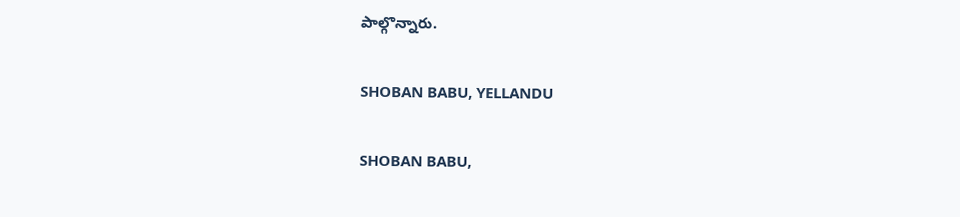పాల్గొన్నారు.

SHOBAN BABU, YELLANDU

SHOBAN BABU,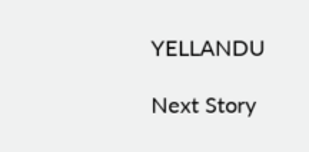YELLANDU

Next Story